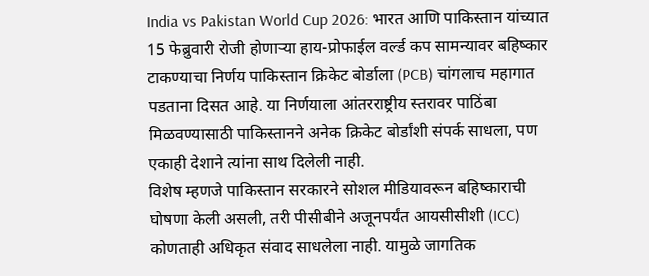India vs Pakistan World Cup 2026: भारत आणि पाकिस्तान यांच्यात 15 फेब्रुवारी रोजी होणाऱ्या हाय-प्रोफाईल वर्ल्ड कप सामन्यावर बहिष्कार टाकण्याचा निर्णय पाकिस्तान क्रिकेट बोर्डाला (PCB) चांगलाच महागात पडताना दिसत आहे. या निर्णयाला आंतरराष्ट्रीय स्तरावर पाठिंबा मिळवण्यासाठी पाकिस्तानने अनेक क्रिकेट बोर्डांशी संपर्क साधला, पण एकाही देशाने त्यांना साथ दिलेली नाही.
विशेष म्हणजे पाकिस्तान सरकारने सोशल मीडियावरून बहिष्काराची घोषणा केली असली, तरी पीसीबीने अजूनपर्यंत आयसीसीशी (ICC) कोणताही अधिकृत संवाद साधलेला नाही. यामुळे जागतिक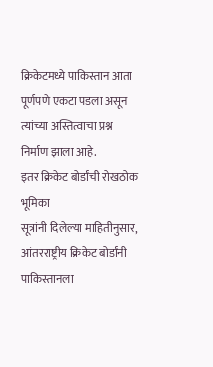क्रिकेटमध्ये पाकिस्तान आता पूर्णपणे एकटा पडला असून त्यांच्या अस्तित्वाचा प्रश्न निर्माण झाला आहे.
इतर क्रिकेट बोर्डांची रोखठोक भूमिका
सूत्रांनी दिलेल्या माहितीनुसार, आंतरराष्ट्रीय क्रिकेट बोर्डांनी पाकिस्तानला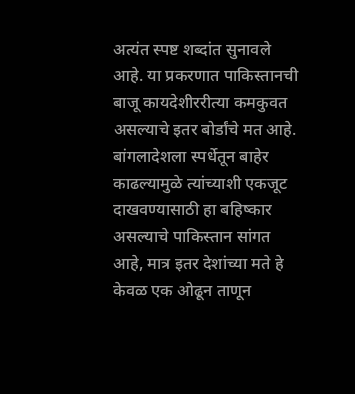अत्यंत स्पष्ट शब्दांत सुनावले आहे. या प्रकरणात पाकिस्तानची बाजू कायदेशीररीत्या कमकुवत असल्याचे इतर बोर्डांचे मत आहे. बांगलादेशला स्पर्धेतून बाहेर काढल्यामुळे त्यांच्याशी एकजूट दाखवण्यासाठी हा बहिष्कार असल्याचे पाकिस्तान सांगत आहे, मात्र इतर देशांच्या मते हे केवळ एक ओढून ताणून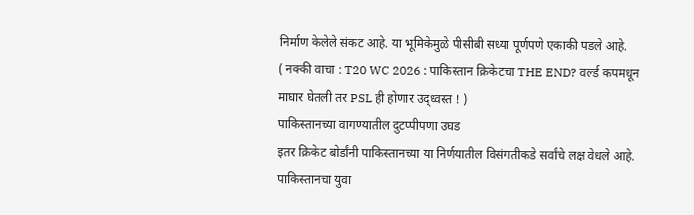निर्माण केलेले संकट आहे. या भूमिकेमुळे पीसीबी सध्या पूर्णपणे एकाकी पडले आहे.
( नक्की वाचा : T20 WC 2026 : पाकिस्तान क्रिकेटचा THE END? वर्ल्ड कपमधून माघार घेतली तर PSL ही होणार उद्ध्वस्त ! )
पाकिस्तानच्या वागण्यातील दुटप्पीपणा उघड
इतर क्रिकेट बोर्डांनी पाकिस्तानच्या या निर्णयातील विसंगतीकडे सर्वांचे लक्ष वेधले आहे. पाकिस्तानचा युवा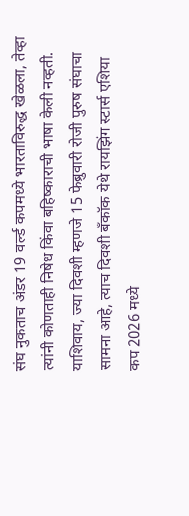संघ नुकताच अंडर 19 वर्ल्ड कपमध्ये भारताविरुद्ध खेळला, तेव्हा त्यांनी कोणताही निषेध किंवा बहिष्काराची भाषा केली नव्हती. याशिवाय, ज्या दिवशी म्हणजे 15 फेब्रुवारी रोजी पुरुष संघाचा सामना आहे, त्याच दिवशी बँकॉक येथे रायझिंग स्टार्स एशिया कप 2026 मध्ये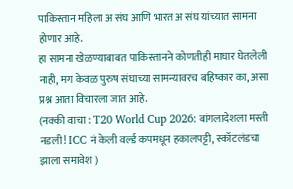पाकिस्तान महिला अ संघ आणि भारत अ संघ यांच्यात सामना होणार आहे.
हा सामना खेळण्याबाबत पाकिस्तानने कोणतीही माघार घेतलेली नाही, मग केवळ पुरुष संघाच्या सामन्यावरच बहिष्कार का, असा प्रश्न आता विचारला जात आहे.
(नक्की वाचा : T20 World Cup 2026: बांगलादेशला मस्ती नडली! ICC नं केली वर्ल्ड कपमधून हकालपट्टी, स्कॉटलंडचा झाला समावेश )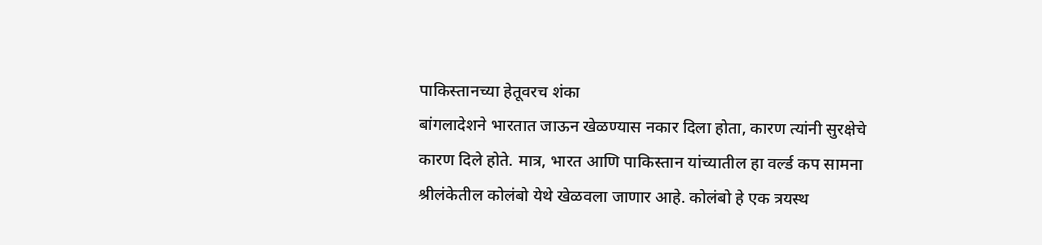पाकिस्तानच्या हेतूवरच शंका
बांगलादेशने भारतात जाऊन खेळण्यास नकार दिला होता, कारण त्यांनी सुरक्षेचे कारण दिले होते. मात्र, भारत आणि पाकिस्तान यांच्यातील हा वर्ल्ड कप सामना श्रीलंकेतील कोलंबो येथे खेळवला जाणार आहे. कोलंबो हे एक त्रयस्थ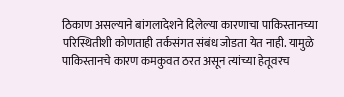ठिकाण असल्याने बांगलादेशने दिलेल्या कारणाचा पाकिस्तानच्या परिस्थितीशी कोणताही तर्कसंगत संबंध जोडता येत नाही. यामुळे पाकिस्तानचे कारण कमकुवत ठरत असून त्यांच्या हेतूवरच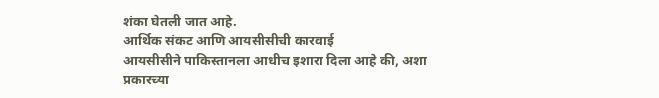शंका घेतली जात आहे.
आर्थिक संकट आणि आयसीसीची कारवाई
आयसीसीने पाकिस्तानला आधीच इशारा दिला आहे की, अशा प्रकारच्या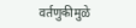वर्तणुकीमुळे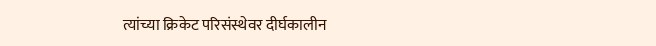त्यांच्या क्रिकेट परिसंस्थेवर दीर्घकालीन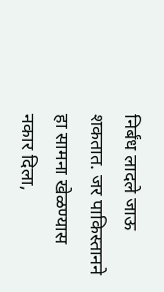निर्बंध लादले जाऊ शकतात. जर पाकिस्तानने हा सामना खेळण्यास नकार दिला,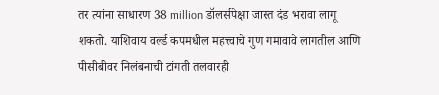तर त्यांना साधारण 38 million डॉलर्सपेक्षा जास्त दंड भरावा लागू शकतो. याशिवाय वर्ल्ड कपमधील महत्त्वाचे गुण गमावावे लागतील आणि पीसीबीवर निलंबनाची टांगती तलवारही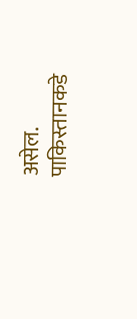असेल. पाकिस्तानकडे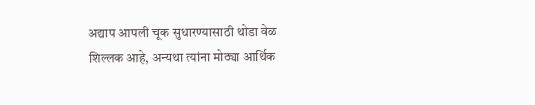अद्याप आपली चूक सुधारण्यासाठी थोडा वेळ शिल्लक आहे, अन्यथा त्यांना मोठ्या आर्थिक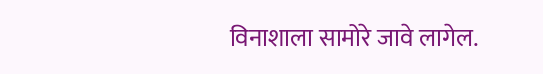विनाशाला सामोरे जावे लागेल.